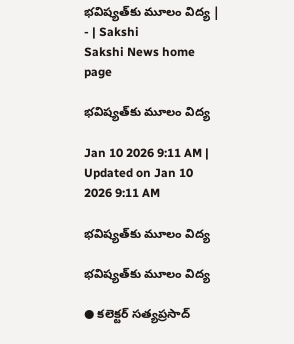భవిష్యత్‌కు మూలం విద్య | - | Sakshi
Sakshi News home page

భవిష్యత్‌కు మూలం విద్య

Jan 10 2026 9:11 AM | Updated on Jan 10 2026 9:11 AM

భవిష్యత్‌కు మూలం విద్య

భవిష్యత్‌కు మూలం విద్య

● కలెక్టర్‌ సత్యప్రసాద్‌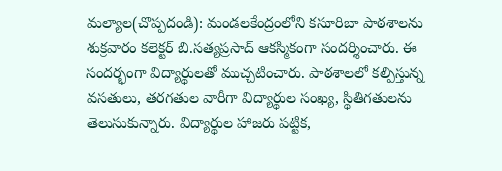మల్యాల(చొప్పదండి): మండలకేంద్రంలోని కసూరిబా పాఠశాలను శుక్రవారం కలెక్టర్‌ బి.సత్యప్రసాద్‌ ఆకస్మికంగా సందర్శించారు. ఈ సందర్భంగా విద్యార్థులతో ముచ్చటించారు. పాఠశాలలో కల్పిస్తున్న వసతులు, తరగతుల వారీగా విద్యార్థుల సంఖ్య, స్థితిగతులను తెలుసుకున్నారు. విద్యార్థుల హాజరు పట్టిక,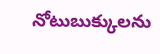నోటుబుక్కులను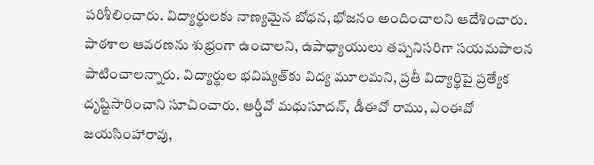పరిశీలించారు. విద్యార్థులకు నాణ్యమైన బోధన, భోజనం అందించాలని ఆదేశించారు. పాఠశాల ఆవరణను శుభ్రంగా ఉంచాలని, ఉపాధ్యాయులు తప్పనిసరిగా సయమపాలన పాటించాలన్నారు. విద్యార్థుల భవిష్యత్‌కు విద్య మూలమని, ప్రతీ విద్యార్థిపై ప్రత్యేక దృష్టిసారించాని సూచించారు. ఆర్డీవో మధుసూదన్‌, డీఈవో రాము, ఎంఈవో జయసింహారావు,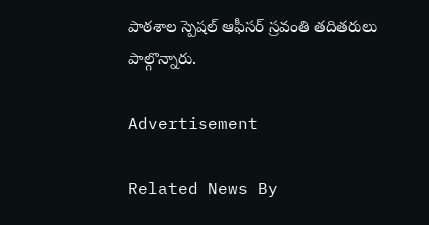పాఠశాల స్పెషల్‌ ఆఫీసర్‌ స్రవంతి తదితరులు పాల్గొన్నారు.

Advertisement

Related News By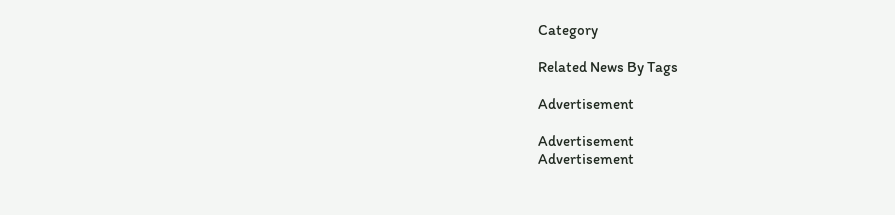Category

Related News By Tags

Advertisement

Advertisement
Advertisement